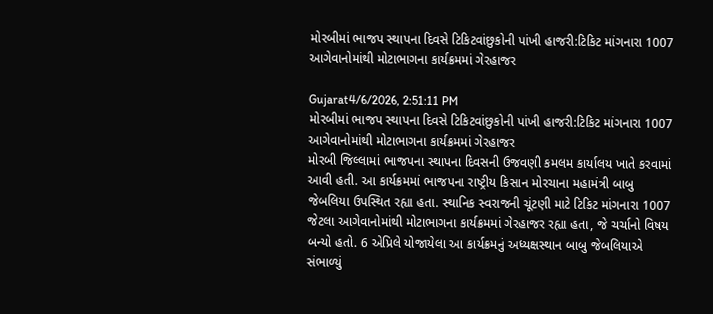મોરબીમાં ભાજપ સ્થાપના દિવસે ટિકિટવાંછુકોની પાંખી હાજરી:ટિકિટ માંગનારા 1007 આગેવાનોમાંથી મોટાભાગના કાર્યક્રમમાં ગેરહાજર

Gujarat4/6/2026, 2:51:11 PM
મોરબીમાં ભાજપ સ્થાપના દિવસે ટિકિટવાંછુકોની પાંખી હાજરી:ટિકિટ માંગનારા 1007 આગેવાનોમાંથી મોટાભાગના કાર્યક્રમમાં ગેરહાજર
મોરબી જિલ્લામાં ભાજપના સ્થાપના દિવસની ઉજવણી કમલમ કાર્યાલય ખાતે કરવામાં આવી હતી. આ કાર્યક્રમમાં ભાજપના રાષ્ટ્રીય કિસાન મોરચાના મહામંત્રી બાબુ જેબલિયા ઉપસ્થિત રહ્યા હતા. સ્થાનિક સ્વરાજની ચૂંટણી માટે ટિકિટ માંગનારા 1007 જેટલા આગેવાનોમાંથી મોટાભાગના કાર્યક્રમમાં ગેરહાજર રહ્યા હતા, જે ચર્ચાનો વિષય બન્યો હતો. 6 એપ્રિલે યોજાયેલા આ કાર્યક્રમનું અધ્યક્ષસ્થાન બાબુ જેબલિયાએ સંભાળ્યું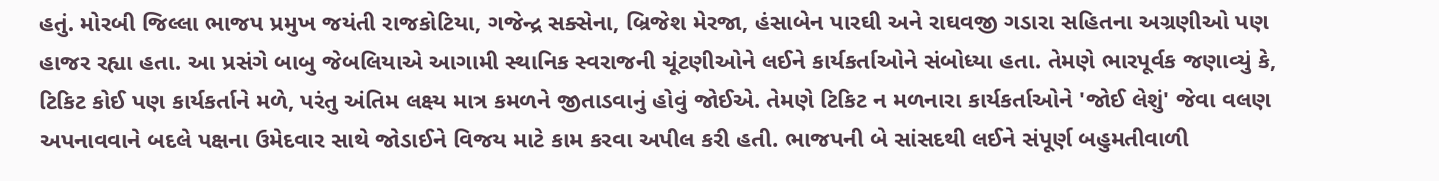હતું. મોરબી જિલ્લા ભાજપ પ્રમુખ જયંતી રાજકોટિયા, ગજેન્દ્ર સક્સેના, બ્રિજેશ મેરજા, હંસાબેન પારઘી અને રાઘવજી ગડારા સહિતના અગ્રણીઓ પણ હાજર રહ્યા હતા. આ પ્રસંગે બાબુ જેબલિયાએ આગામી સ્થાનિક સ્વરાજની ચૂંટણીઓને લઈને કાર્યકર્તાઓને સંબોધ્યા હતા. તેમણે ભારપૂર્વક જણાવ્યું કે, ટિકિટ કોઈ પણ કાર્યકર્તાને મળે, પરંતુ અંતિમ લક્ષ્ય માત્ર કમળને જીતાડવાનું હોવું જોઈએ. તેમણે ટિકિટ ન મળનારા કાર્યકર્તાઓને 'જોઈ લેશું' જેવા વલણ અપનાવવાને બદલે પક્ષના ઉમેદવાર સાથે જોડાઈને વિજય માટે કામ કરવા અપીલ કરી હતી. ભાજપની બે સાંસદથી લઈને સંપૂર્ણ બહુમતીવાળી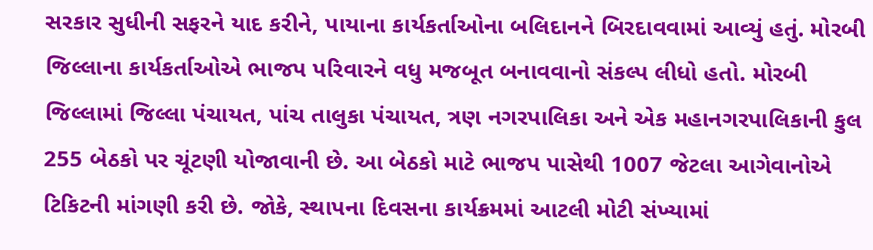સરકાર સુધીની સફરને યાદ કરીને, પાયાના કાર્યકર્તાઓના બલિદાનને બિરદાવવામાં આવ્યું હતું. મોરબી જિલ્લાના કાર્યકર્તાઓએ ભાજપ પરિવારને વધુ મજબૂત બનાવવાનો સંકલ્પ લીધો હતો. મોરબી જિલ્લામાં જિલ્લા પંચાયત, પાંચ તાલુકા પંચાયત, ત્રણ નગરપાલિકા અને એક મહાનગરપાલિકાની કુલ 255 બેઠકો પર ચૂંટણી યોજાવાની છે. આ બેઠકો માટે ભાજપ પાસેથી 1007 જેટલા આગેવાનોએ ટિકિટની માંગણી કરી છે. જોકે, સ્થાપના દિવસના કાર્યક્રમમાં આટલી મોટી સંખ્યામાં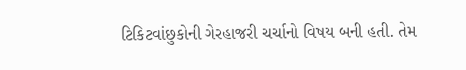ટિકિટવાંછુકોની ગેરહાજરી ચર્ચાનો વિષય બની હતી. તેમ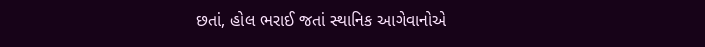છતાં, હોલ ભરાઈ જતાં સ્થાનિક આગેવાનોએ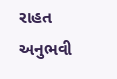રાહત અનુભવી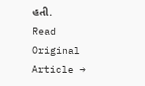હતી.
Read Original Article →